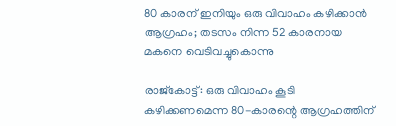80 കാരന് ഇനിയും ഒരു വിവാഹം കഴിക്കാന്‍ ആഗ്രഹം; തടസം നിന്ന 52 കാരനായ മകനെ വെടിവച്ചുകൊന്നു

രാജ്‌കോട്ട്: ഒരു വിവാഹം കൂടി കഴിക്കണമെന്ന 80-കാരന്റെ ആഗ്രഹത്തിന്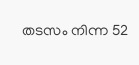തടസം നിന്ന 52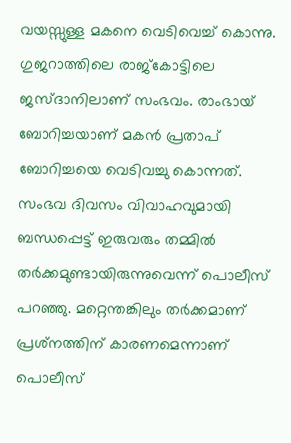വയസ്സുള്ള മകനെ വെടിവെച്ച് കൊന്നു. ഗുജറാത്തിലെ രാജ്കോട്ടിലെ ജസ്ദാനിലാണ് സംഭവം. രാംഭായ് ബോറിച്ചയാണ് മകന്‍ പ്രതാപ് ബോറിച്ചയെ വെടിവച്ചു കൊന്നത്. സംഭവ ദിവസം വിവാഹവുമായി ബന്ധപ്പെട്ട് ഇരുവരും തമ്മില്‍ തര്‍ക്കമുണ്ടായിരുന്നുവെന്ന് പൊലീസ് പറഞ്ഞു. മറ്റെന്തങ്കിലും തര്‍ക്കമാണ് പ്രശ്‌നത്തിന് കാരണമെന്നാണ് പൊലീസ്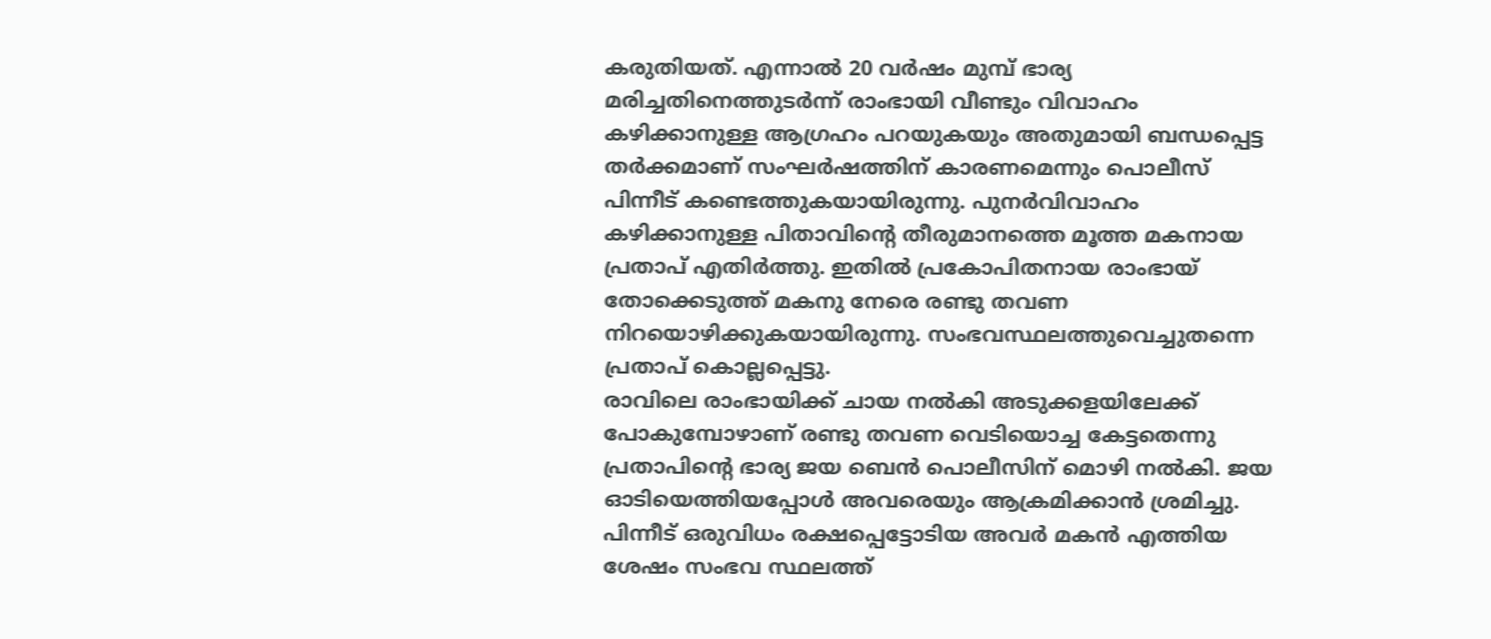കരുതിയത്. എന്നാല്‍ 20 വര്‍ഷം മുമ്പ് ഭാര്യ മരിച്ചതിനെത്തുടര്‍ന്ന് രാംഭായി വീണ്ടും വിവാഹം കഴിക്കാനുള്ള ആഗ്രഹം പറയുകയും അതുമായി ബന്ധപ്പെട്ട തര്‍ക്കമാണ് സംഘര്‍ഷത്തിന് കാരണമെന്നും പൊലീസ് പിന്നീട് കണ്ടെത്തുകയായിരുന്നു. പുനര്‍വിവാഹം കഴിക്കാനുള്ള പിതാവിന്റെ തീരുമാനത്തെ മൂത്ത മകനായ പ്രതാപ് എതിര്‍ത്തു. ഇതില്‍ പ്രകോപിതനായ രാംഭായ് തോക്കെടുത്ത് മകനു നേരെ രണ്ടു തവണ നിറയൊഴിക്കുകയായിരുന്നു. സംഭവസ്ഥലത്തുവെച്ചുതന്നെ പ്രതാപ് കൊല്ലപ്പെട്ടു.
രാവിലെ രാംഭായിക്ക് ചായ നല്‍കി അടുക്കളയിലേക്ക് പോകുമ്പോഴാണ് രണ്ടു തവണ വെടിയൊച്ച കേട്ടതെന്നു പ്രതാപിന്റെ ഭാര്യ ജയ ബെന്‍ പൊലീസിന് മൊഴി നല്‍കി. ജയ ഓടിയെത്തിയപ്പോള്‍ അവരെയും ആക്രമിക്കാന്‍ ശ്രമിച്ചു. പിന്നീട് ഒരുവിധം രക്ഷപ്പെട്ടോടിയ അവര്‍ മകന്‍ എത്തിയ ശേഷം സംഭവ സ്ഥലത്ത്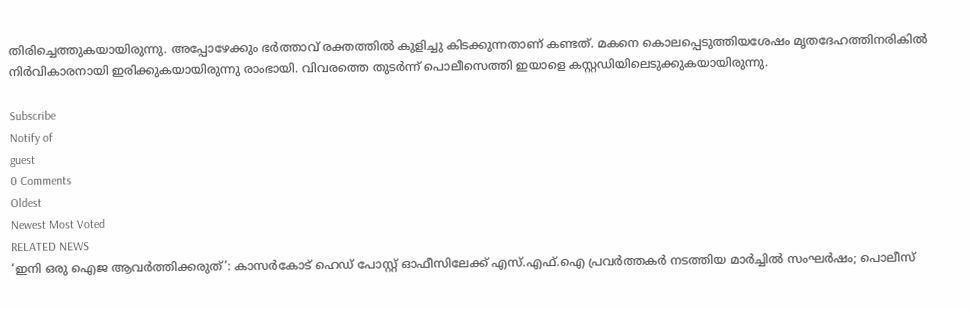തിരിച്ചെത്തുകയായിരുന്നു. അപ്പോഴേക്കും ഭര്‍ത്താവ് രക്തത്തില്‍ കുളിച്ചു കിടക്കുന്നതാണ് കണ്ടത്. മകനെ കൊലപ്പെടുത്തിയശേഷം മൃതദേഹത്തിനരികില്‍ നിര്‍വികാരനായി ഇരിക്കുകയായിരുന്നു രാംഭായി. വിവരത്തെ തുടര്‍ന്ന് പൊലീസെത്തി ഇയാളെ കസ്റ്റഡിയിലെടുക്കുകയായിരുന്നു.

Subscribe
Notify of
guest
0 Comments
Oldest
Newest Most Voted
RELATED NEWS
‘ഇനി ഒരു ഐജ ആവര്‍ത്തിക്കരുത്’: കാസര്‍കോട് ഹെഡ് പോസ്റ്റ് ഓഫീസിലേക്ക് എസ്.എഫ്.ഐ പ്രവര്‍ത്തകര്‍ നടത്തിയ മാര്‍ച്ചില്‍ സംഘര്‍ഷം; പൊലീസ്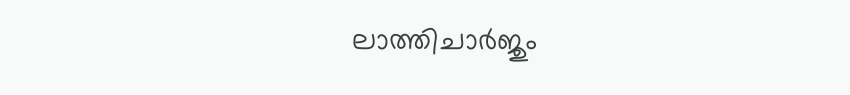ലാത്തിചാര്‍ജും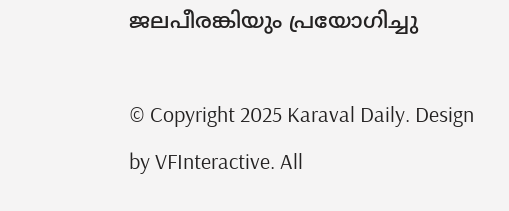ജലപീരങ്കിയും പ്രയോഗിച്ചു

© Copyright 2025 Karaval Daily. Design by VFInteractive. All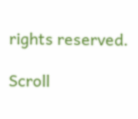rights reserved.

Scroll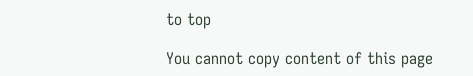to top

You cannot copy content of this page